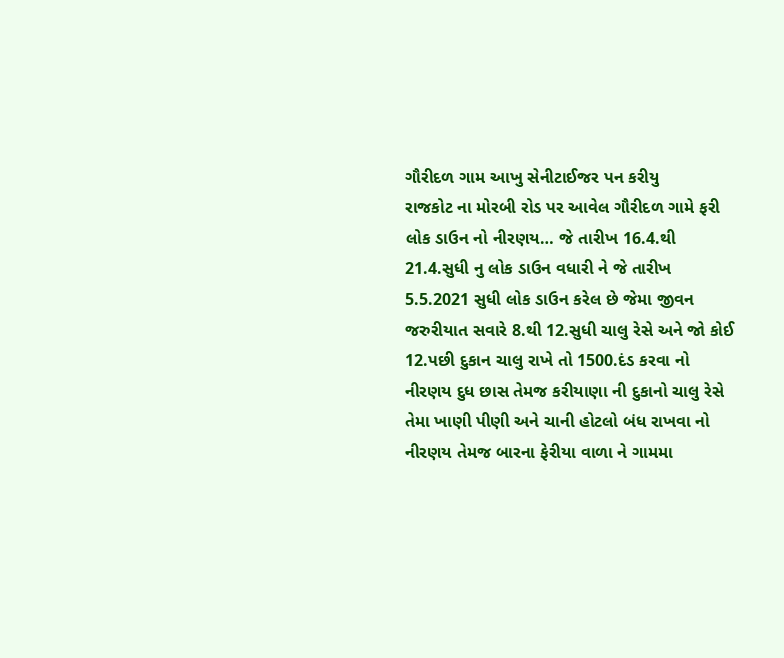ગૌરીદળ ગામ આખુ સેનીટાઈજર પન કરીયુ
રાજકોટ ના મોરબી રોડ પર આવેલ ગૌરીદળ ગામે ફરી લોક ડાઉન નો નીરણય… જે તારીખ 16.4.થી 21.4.સુધી નુ લોક ડાઉન વધારી ને જે તારીખ 5.5.2021 સુધી લોક ડાઉન કરેલ છે જેમા જીવન જરુરીયાત સવારે 8.થી 12.સુધી ચાલુ રેસે અને જો કોઈ 12.પછી દુકાન ચાલુ રાખે તો 1500.દંડ કરવા નો નીરણય દુધ છાસ તેમજ કરીયાણા ની દુકાનો ચાલુ રેસે તેમા ખાણી પીણી અને ચાની હોટલો બંધ રાખવા નો નીરણય તેમજ બારના ફેરીયા વાળા ને ગામમા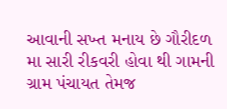આવાની સખ્ત મનાય છે ગૌરીદળ મા સારી રીકવરી હોવા થી ગામની ગ્રામ પંચાયત તેમજ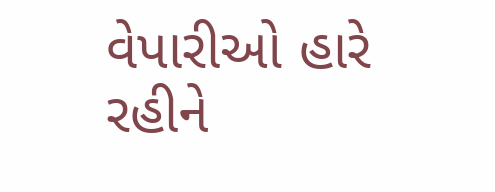વેપારીઓ હારે રહીને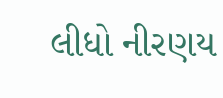લીધો નીરણય